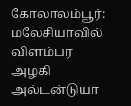கோலாலம்பூர்: மலேசியாவில் விளம்பர அழகி அல்டன்டுயா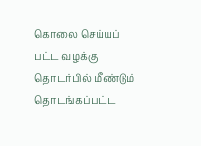கொலை செய்யப் பட்ட வழக்கு தொடர்பில் மீண்டும் தொடங்கப்பட்ட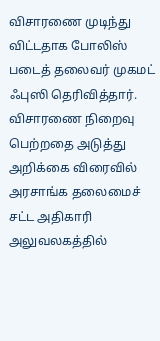விசாரணை முடிந்து விட்டதாக போலிஸ் படைத் தலைவர் முகமட் ஃபுஸி தெரிவித்தார். விசாரணை நிறைவு பெற்றதை அடுத்து அறிக்கை விரைவில் அரசாங்க தலைமைச் சட்ட அதிகாரி அலுவலகத்தில்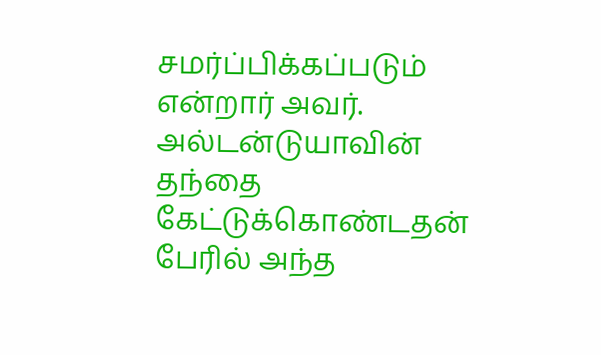சமர்ப்பிக்கப்படும் என்றார் அவர். அல்டன்டுயாவின் தந்தை கேட்டுக்கொண்டதன் பேரில் அந்த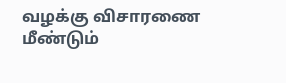வழக்கு விசாரணை மீண்டும்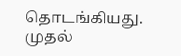தொடங்கியது.
முதல்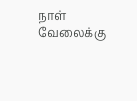நாள் வேலைக்கு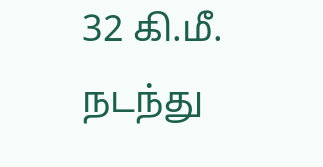32 கி.மீ. நடந்து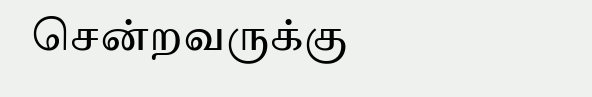சென்றவருக்கு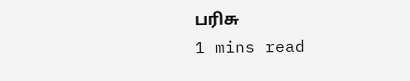பரிசு
1 mins read